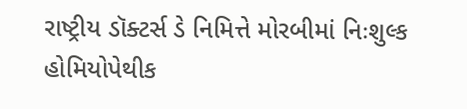રાષ્ટ્રીય ડૉક્ટર્સ ડે નિમિત્તે મોરબીમાં નિઃશુલ્ક હોમિયોપેથીક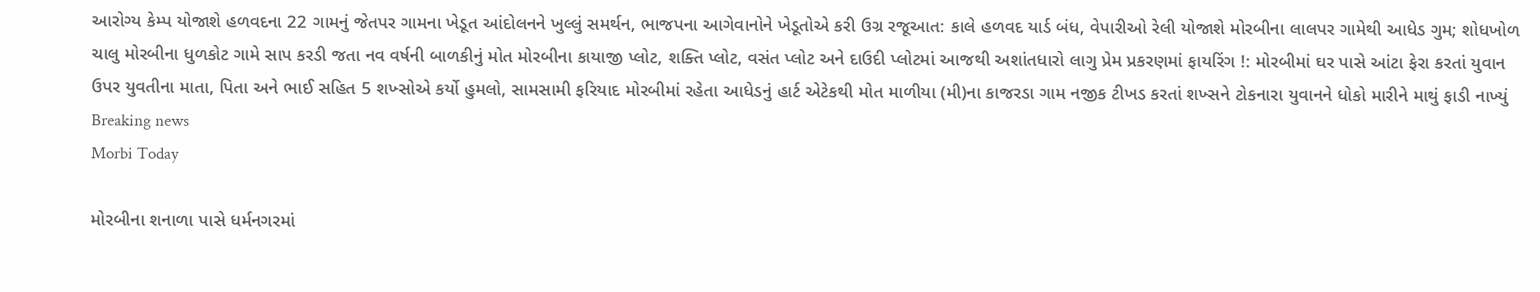આરોગ્ય કેમ્પ યોજાશે હળવદના 22 ગામનું જેતપર ગામના ખેડૂત આંદોલનને ખુલ્લું સમર્થન, ભાજપના આગેવાનોને ખેડૂતોએ કરી ઉગ્ર રજૂઆત: કાલે હળવદ યાર્ડ બંધ, વેપારીઓ રેલી યોજાશે મોરબીના લાલપર ગામેથી આધેડ ગુમ; શોધખોળ ચાલુ મોરબીના ધુળકોટ ગામે સાપ કરડી જતા નવ વર્ષની બાળકીનું મોત મોરબીના કાયાજી પ્લોટ, શક્તિ પ્લોટ, વસંત પ્લોટ અને દાઉદી પ્લોટમાં આજથી અશાંતધારો લાગુ પ્રેમ પ્રકરણમાં ફાયરિંગ !: મોરબીમાં ઘર પાસે આંટા ફેરા કરતાં યુવાન ઉપર યુવતીના માતા, પિતા અને ભાઈ સહિત 5 શખ્સોએ કર્યો હુમલો, સામસામી ફરિયાદ મોરબીમાં રહેતા આધેડનું હાર્ટ એટેકથી મોત માળીયા (મી)ના કાજરડા ગામ નજીક ટીખડ કરતાં શખ્સને ટોકનારા યુવાનને ધોકો મારીને માથું ફાડી નાખ્યું
Breaking news
Morbi Today

મોરબીના શનાળા પાસે ધર્મનગરમાં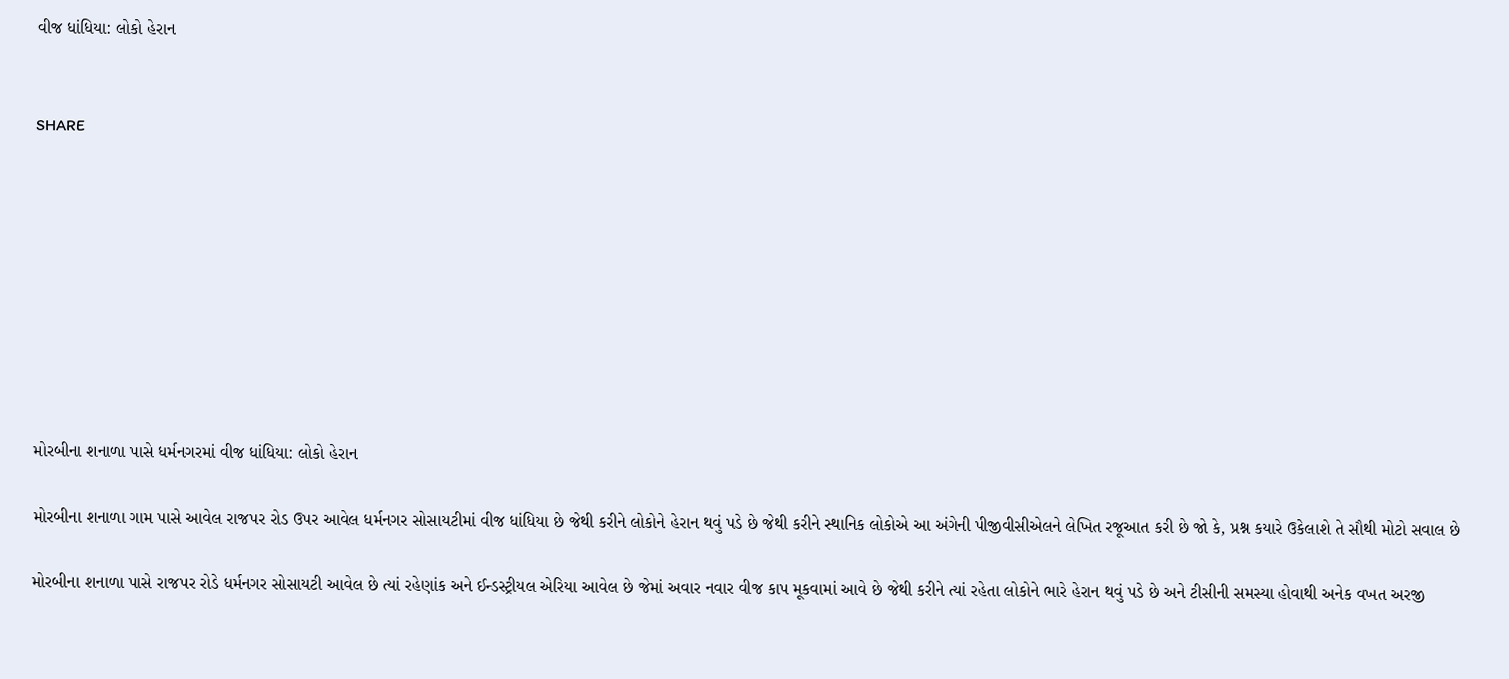વીજ ધાંધિયા: લોકો હેરાન


SHARE









મોરબીના શનાળા પાસે ધર્મનગરમાં વીજ ધાંધિયા: લોકો હેરાન

મોરબીના શનાળા ગામ પાસે આવેલ રાજપર રોડ ઉપર આવેલ ધર્મનગર સોસાયટીમાં વીજ ધાંધિયા છે જેથી કરીને લોકોને હેરાન થવું પડે છે જેથી કરીને સ્થાનિક લોકોએ આ અંગેની પીજીવીસીએલને લેખિત રજૂઆત કરી છે જો કે, પ્રશ્ન કયારે ઉકેલાશે તે સૌથી મોટો સવાલ છે

મોરબીના શનાળા પાસે રાજપર રોડે ધર્મનગર સોસાયટી આવેલ છે ત્યાં રહેણાંક અને ઈન્ડસ્ટ્રીયલ એરિયા આવેલ છે જેમાં અવાર નવાર વીજ કાપ મૂકવામાં આવે છે જેથી કરીને ત્યાં રહેતા લોકોને ભારે હેરાન થવું પડે છે અને ટીસીની સમસ્યા હોવાથી અનેક વખત અરજી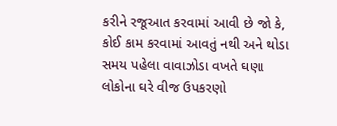કરીને રજૂઆત કરવામાં આવી છે જો કે, કોઈ કામ કરવામાં આવતું નથી અને થોડા સમય પહેલા વાવાઝોડા વખતે ઘણા લોકોના ઘરે વીજ ઉપકરણો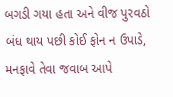બગડી ગયા હતા અને વીજ પુરવઠો બંધ થાય પછી કોઈ ફોન ન ઉપાડે, મનફાવે તેવા જવાબ આપે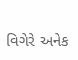વિગેરે અનેક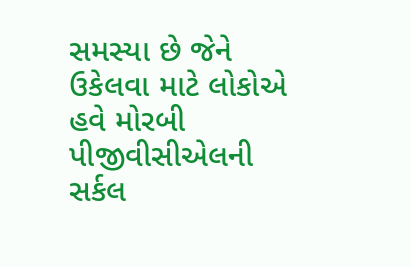સમસ્યા છે જેને ઉકેલવા માટે લોકોએ હવે મોરબી પીજીવીસીએલની સર્કલ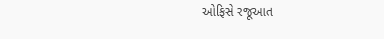ઓફિસે રજૂઆત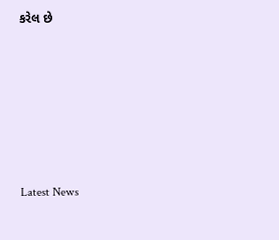કરેલ છે






Latest News